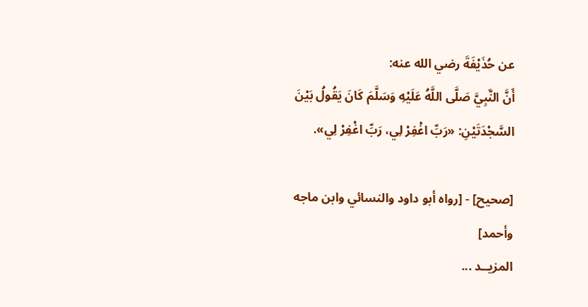عن حُذَيْفَةَ رضي الله عنه:
أَنَّ النَّبِيَّ صَلَّى اللَّهُ عَلَيْهِ وَسَلَّمَ كَانَ يَقُولُ بَيْنَ السَّجْدَتَيْنِ: «رَبِّ اغْفِرْ لِي، رَبِّ اغْفِرْ لِي».

[صحيح] - [رواه أبو داود والنسائي وابن ماجه وأحمد]
المزيــد ...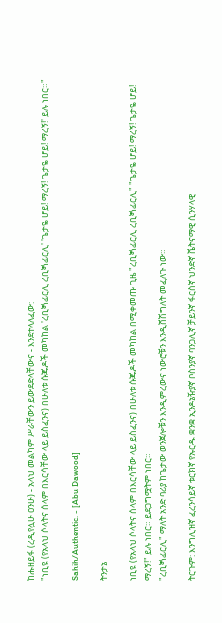ከሑዘይፋ (ረዲየሏሁ ዐንሁ) - አላህ መልካም ሥራቸውን ይውደድላቸውና - እንደተላለፈው:
"ነቢዩ (የአላህ ሶላትና ሰላም በእርሳቸው ላይ ይስፈንና) በሁለቱ ሱጁዶች መካከል 'ረቢጝፊርሊ ረቢጝፊርሊ' 'ጌታዬ ሆይ! ማረኝ! ጌታዬ ሆይ! ማረኝ!' ይሉ ነበር።"

Sahih/Authentic. - [Abu Dawood]

ትንታኔ

ነቢዩ (የአላህ ሶላትና ሰላም በእርሳቸው ላይ ይስፈንና) በሁለቱ ሱጁዶች መካከል በሚቀመጡ ጊዜ "ረቢጝፊርሊ ረቢጝፊርሊ" "ጌታዬ ሆይ! ማረኝ! ጌታዬ ሆይ! ማረኝ!" ይሉ ነበር። ይደጋግሟትም ነበር።
"ረቢጝፊርሊ" ማለት አንድ ባሪያ ከጌታው ወንጀሎቹን እንዲምረውና ነውሮቹን እንዲሸሽግለት መፈለጉ ነው።

ትርጉም: እንግሊዝኛ ፈረንሳይኛ ቱርክኛ የኡርዱ ቋንቋ ኢንዶኔዥያኛ ቦስንያኛ ባንጋሊኛ ቻይንኛ ፋርስኛ ህንድኛ ቬትናማዊ ሲንሃላዊ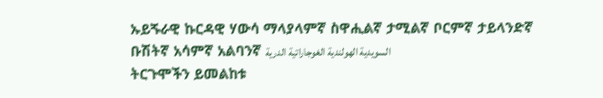ኡይጙራዊ ኩርዳዊ ሃውሳ ማላያላምኛ ስዋሒልኛ ታሚልኛ ቦርምኛ ታይላንድኛ ቡሽትኛ አሳምኛ አልባንኛ السويدية الهولندية الغوجاراتية الدرية
ትርጉሞችን ይመልከቱ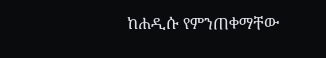ከሐዲሱ የምንጠቀማቸው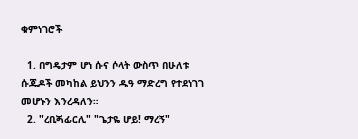ቁምነገሮች

  1. በግዴታም ሆነ ሱና ሶላት ውስጥ በሁለቱ ሱጁዶች መካከል ይህንን ዱዓ ማድረግ የተደነገገ መሆኑን እንረዳለን።
  2. "ረቢጝፊርሊ" "ጌታዬ ሆይ! ማረኝ"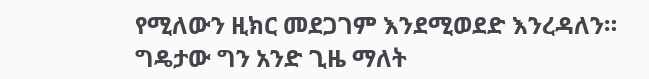የሚለውን ዚክር መደጋገም እንደሚወደድ እንረዳለን። ግዴታው ግን አንድ ጊዜ ማለት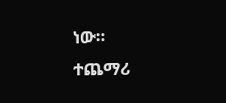ነው።
ተጨማሪ